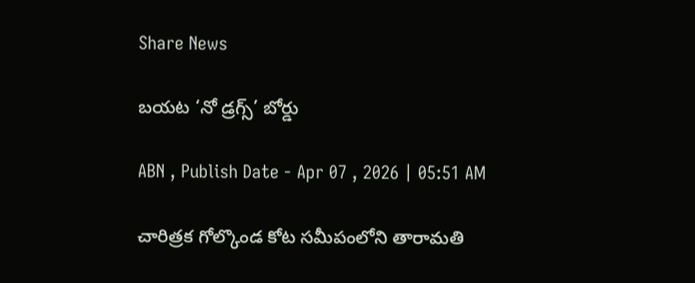Share News

బయట ‘నో డ్రగ్స్‌’ బోర్డు

ABN , Publish Date - Apr 07 , 2026 | 05:51 AM

చారిత్రక గోల్కొండ కోట సమీపంలోని తారామతి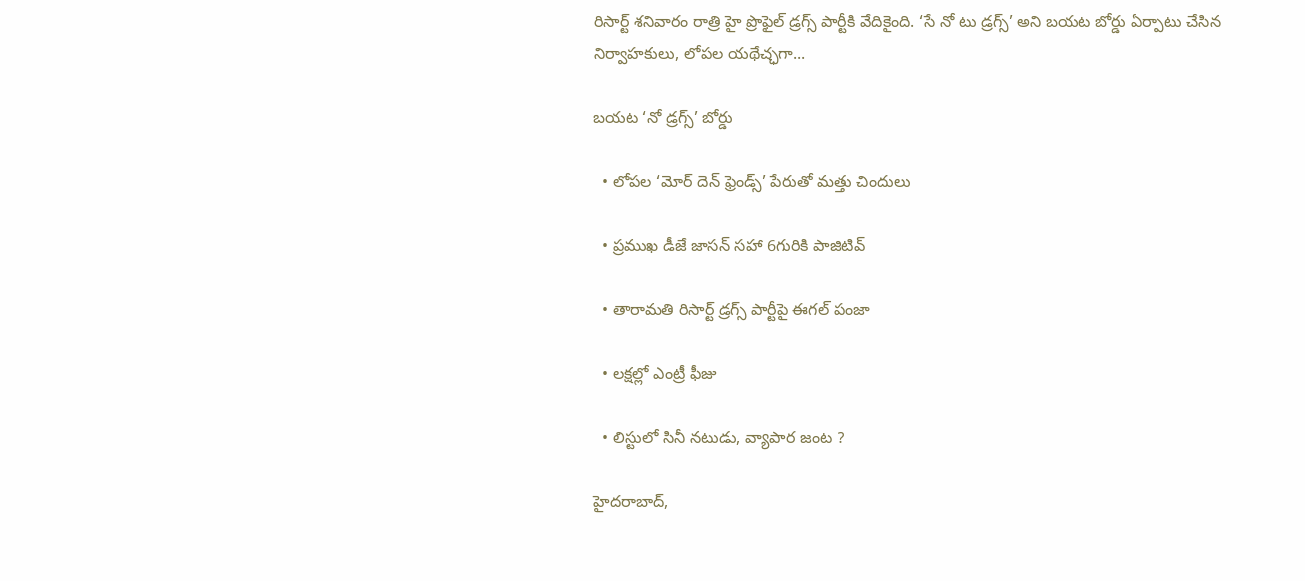రిసార్ట్‌ శనివారం రాత్రి హై ప్రొఫైల్‌ డ్రగ్స్‌ పార్టీకి వేదికైంది. ‘సే నో టు డ్రగ్స్‌’ అని బయట బోర్డు ఏర్పాటు చేసిన నిర్వాహకులు, లోపల యథేచ్ఛగా...

బయట ‘నో డ్రగ్స్‌’ బోర్డు

  • లోపల ‘మోర్‌ దెన్‌ ఫ్రెండ్స్‌’ పేరుతో మత్తు చిందులు

  • ప్రముఖ డీజే జాసన్‌ సహా 6గురికి పాజిటివ్‌

  • తారామతి రిసార్ట్‌ డ్రగ్స్‌ పార్టీపై ఈగల్‌ పంజా

  • లక్షల్లో ఎంట్రీ ఫీజు

  • లిస్టులో సినీ నటుడు, వ్యాపార జంట ?

హైదరాబాద్‌,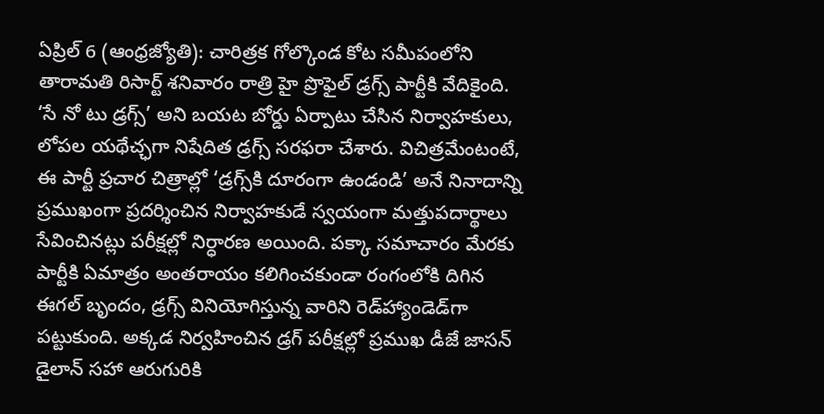ఏప్రిల్‌ 6 (ఆంధ్రజ్యోతి): చారిత్రక గోల్కొండ కోట సమీపంలోని తారామతి రిసార్ట్‌ శనివారం రాత్రి హై ప్రొఫైల్‌ డ్రగ్స్‌ పార్టీకి వేదికైంది. ‘సే నో టు డ్రగ్స్‌’ అని బయట బోర్డు ఏర్పాటు చేసిన నిర్వాహకులు, లోపల యథేచ్ఛగా నిషేదిత డ్రగ్స్‌ సరఫరా చేశారు. విచిత్రమేంటంటే, ఈ పార్టీ ప్రచార చిత్రాల్లో ‘డ్రగ్స్‌కి దూరంగా ఉండండి’ అనే నినాదాన్ని ప్రముఖంగా ప్రదర్శించిన నిర్వాహకుడే స్వయంగా మత్తుపదార్థాలు సేవించినట్లు పరీక్షల్లో నిర్ధారణ అయింది. పక్కా సమాచారం మేరకు పార్టీకి ఏమాత్రం అంతరాయం కలిగించకుండా రంగంలోకి దిగిన ఈగల్‌ బృందం, డ్రగ్స్‌ వినియోగిస్తున్న వారిని రెడ్‌హ్యాండెడ్‌గా పట్టుకుంది. అక్కడ నిర్వహించిన డ్రగ్‌ పరీక్షల్లో ప్రముఖ డీజే జాసన్‌ డైలాన్‌ సహా ఆరుగురికి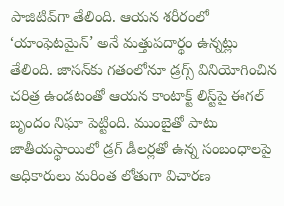పాజిటివ్‌గా తేలింది. ఆయన శరీరంలో ‘యాంఫెటమైన్‌’ అనే మత్తుపదార్థం ఉన్నట్లు తేలింది. జాసన్‌కు గతంలోనూ డ్రగ్స్‌ వినియోగించిన చరిత్ర ఉండటంతో ఆయన కాంటాక్ట్‌ లిస్ట్‌పై ఈగల్‌ బృందం నిఘా పెట్టింది. ముంబైతో పాటు జాతీయస్థాయిలో డ్రగ్‌ డీలర్లతో ఉన్న సంబంధాలపై అధికారులు మరింత లోతుగా విచారణ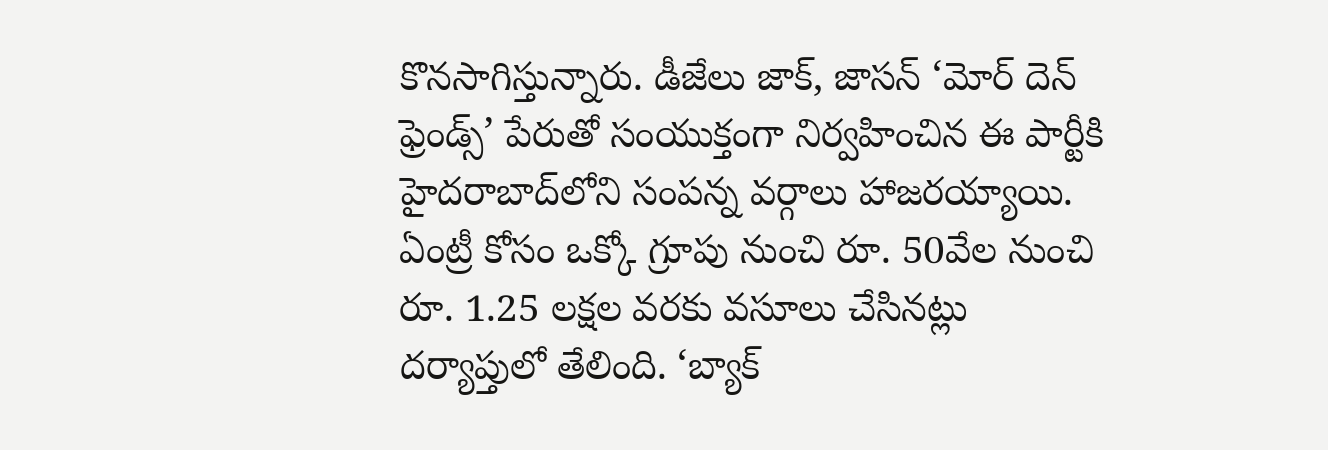కొనసాగిస్తున్నారు. డీజేలు జాక్‌, జాసన్‌ ‘మోర్‌ దెన్‌ ఫ్రెండ్స్‌’ పేరుతో సంయుక్తంగా నిర్వహించిన ఈ పార్టీకి హైదరాబాద్‌లోని సంపన్న వర్గాలు హాజరయ్యాయి. ఏంట్రీ కోసం ఒక్కో గ్రూపు నుంచి రూ. 50వేల నుంచి రూ. 1.25 లక్షల వరకు వసూలు చేసినట్లు దర్యాప్తులో తేలింది. ‘బ్యాక్‌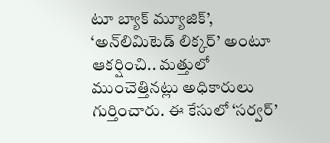టూ బ్యాక్‌ మ్యూజిక్‌’, ‘అన్‌లిమిటెడ్‌ లిక్కర్‌’ అంటూ ఆకర్షించి.. మత్తులో ముంచెత్తినట్లు అధికారులు గుర్తించారు. ఈ కేసులో ‘సర్వర్‌’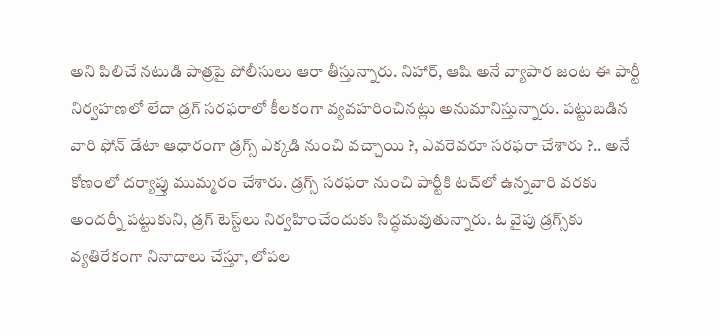అని పిలిచే నటుడి పాత్రపై పోలీసులు ఆరా తీస్తున్నారు. నిహార్‌, ఆషి అనే వ్యాపార జంట ఈ పార్టీ నిర్వహణలో లేదా డ్రగ్‌ సరఫరాలో కీలకంగా వ్యవహరించినట్లు అనుమానిస్తున్నారు. పట్టుబడిన వారి ఫోన్‌ డేటా ఆధారంగా డ్రగ్స్‌ ఎక్కడి నుంచి వచ్చాయి ?, ఎవరెవరూ సరఫరా చేశారు ?.. అనే కోణంలో దర్యాప్తు ముమ్మరం చేశారు. డ్రగ్స్‌ సరఫరా నుంచి పార్టీకి టచ్‌లో ఉన్నవారి వరకు అందర్నీ పట్టుకుని, డ్రగ్‌ టెస్ట్‌లు నిర్వహించేందుకు సిద్ధమవుతున్నారు. ఓ వైపు డ్రగ్స్‌కు వ్యతిరేకంగా నినాదాలు చేస్తూ, లోపల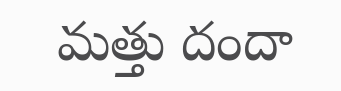మత్తు దందా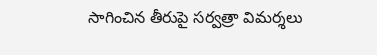సాగించిన తీరుపై సర్వత్రా విమర్శలు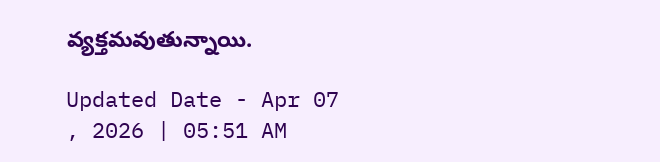వ్యక్తమవుతున్నాయి.

Updated Date - Apr 07 , 2026 | 05:51 AM